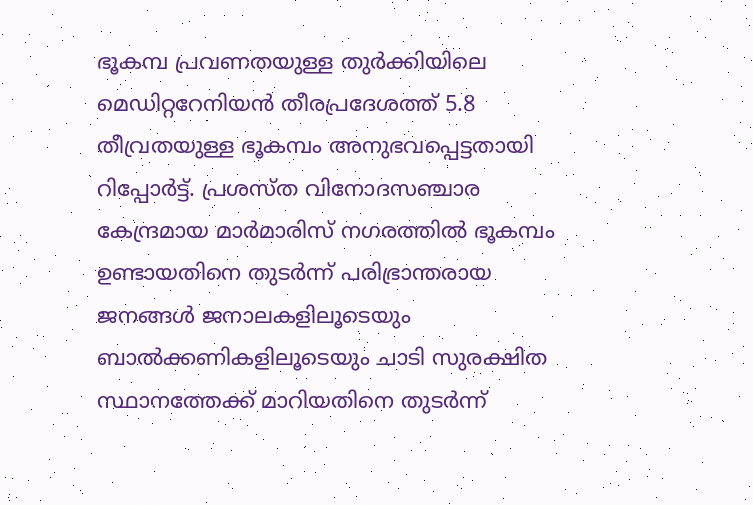ഭൂകമ്പ പ്രവണതയുള്ള തുർക്കിയിലെ മെഡിറ്ററേനിയൻ തീരപ്രദേശത്ത് 5.8 തീവ്രതയുള്ള ഭൂകമ്പം അനുഭവപ്പെട്ടതായി റിപ്പോർട്ട്. പ്രശസ്ത വിനോദസഞ്ചാര കേന്ദ്രമായ മാർമാരിസ് നഗരത്തിൽ ഭൂകമ്പം ഉണ്ടായതിനെ തുടർന്ന് പരിഭ്രാന്തരായ ജനങ്ങൾ ജനാലകളിലൂടെയും ബാൽക്കണികളിലൂടെയും ചാടി സുരക്ഷിത സ്ഥാനത്തേക്ക് മാറിയതിനെ തുടർന്ന്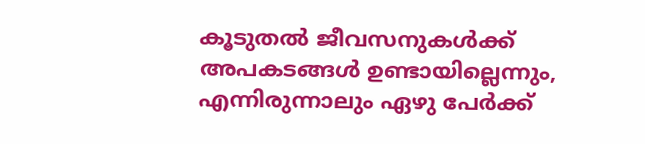കൂടുതൽ ജീവസനുകൾക്ക് അപകടങ്ങൾ ഉണ്ടായില്ലെന്നും, എന്നിരുന്നാലും ഏഴു പേർക്ക്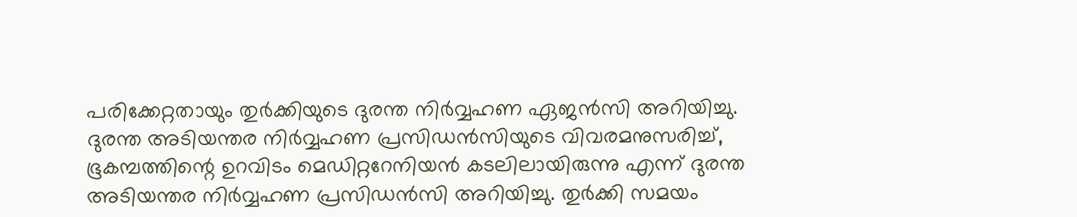പരിക്കേറ്റതായും തുർക്കിയുടെ ദുരന്ത നിർവ്വഹണ ഏജൻസി അറിയിച്ചു.
ദുരന്ത അടിയന്തര നിർവ്വഹണ പ്രസിഡൻസിയുടെ വിവരമനുസരിച്ച്, ഭൂകമ്പത്തിന്റെ ഉറവിടം മെഡിറ്ററേനിയൻ കടലിലായിരുന്നു എന്ന് ദുരന്ത അടിയന്തര നിർവ്വഹണ പ്രസിഡൻസി അറിയിച്ചു. തുർക്കി സമയം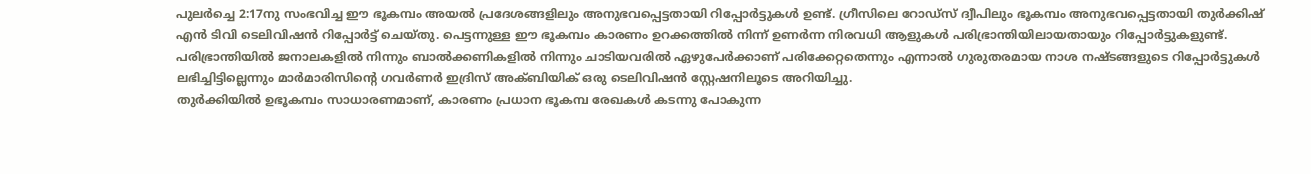പുലർച്ചെ 2:17നു സംഭവിച്ച ഈ ഭൂകമ്പം അയൽ പ്രദേശങ്ങളിലും അനുഭവപ്പെട്ടതായി റിപ്പോർട്ടുകൾ ഉണ്ട്. ഗ്രീസിലെ റോഡ്സ് ദ്വീപിലും ഭൂകമ്പം അനുഭവപ്പെട്ടതായി തുർക്കിഷ് എൻ ടിവി ടെലിവിഷൻ റിപ്പോർട്ട് ചെയ്തു. പെട്ടന്നുള്ള ഈ ഭൂകമ്പം കാരണം ഉറക്കത്തിൽ നിന്ന് ഉണർന്ന നിരവധി ആളുകൾ പരിഭ്രാന്തിയിലായതായും റിപ്പോർട്ടുകളുണ്ട്.
പരിഭ്രാന്തിയിൽ ജനാലകളിൽ നിന്നും ബാൽക്കണികളിൽ നിന്നും ചാടിയവരിൽ ഏഴുപേർക്കാണ് പരിക്കേറ്റതെന്നും എന്നാൽ ഗുരുതരമായ നാശ നഷ്ടങ്ങളുടെ റിപ്പോർട്ടുകൾ ലഭിച്ചിട്ടില്ലെന്നും മാർമാരിസിന്റെ ഗവർണർ ഇദ്രിസ് അക്ബിയിക് ഒരു ടെലിവിഷൻ സ്റ്റേഷനിലൂടെ അറിയിച്ചു.
തുർക്കിയിൽ ഉഭൂകമ്പം സാധാരണമാണ്, കാരണം പ്രധാന ഭൂകമ്പ രേഖകൾ കടന്നു പോകുന്ന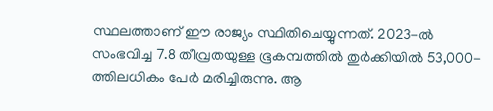സ്ഥലത്താണ് ഈ രാജ്യം സ്ഥിതിചെയ്യുന്നത്. 2023-ൽ സംഭവിച്ച 7.8 തീവ്രതയുള്ള ഭൂകമ്പത്തിൽ തുർക്കിയിൽ 53,000-ത്തിലധികം പേർ മരിച്ചിരുന്നു. ആ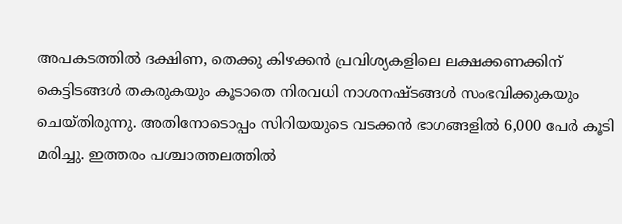അപകടത്തിൽ ദക്ഷിണ, തെക്കു കിഴക്കൻ പ്രവിശ്യകളിലെ ലക്ഷക്കണക്കിന് കെട്ടിടങ്ങൾ തകരുകയും കൂടാതെ നിരവധി നാശനഷ്ടങ്ങൾ സംഭവിക്കുകയും ചെയ്തിരുന്നു. അതിനോടൊപ്പം സിറിയയുടെ വടക്കൻ ഭാഗങ്ങളിൽ 6,000 പേർ കൂടി മരിച്ചു. ഇത്തരം പശ്ചാത്തലത്തിൽ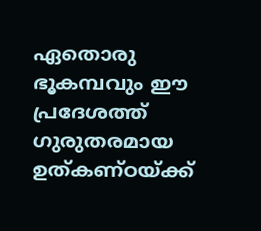ഏതൊരു ഭൂകമ്പവും ഈ പ്രദേശത്ത് ഗുരുതരമായ ഉത്കണ്ഠയ്ക്ക്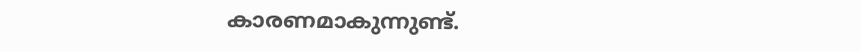കാരണമാകുന്നുണ്ട്.